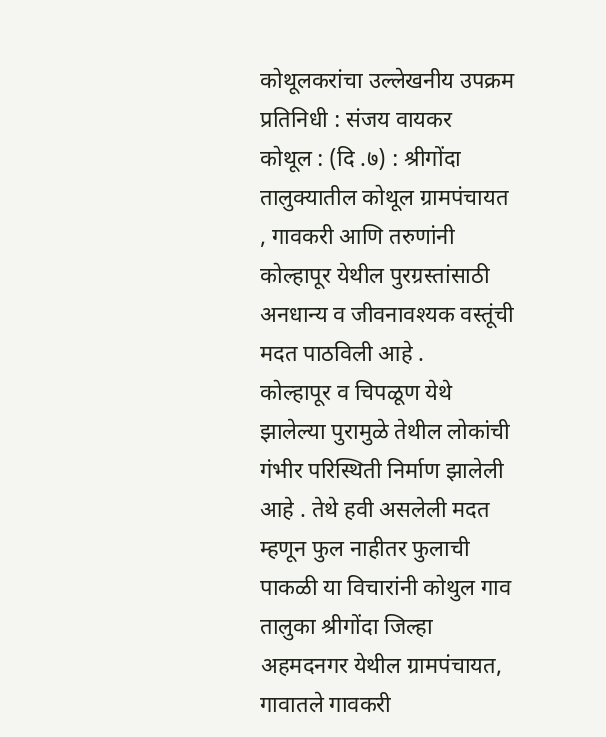कोथूलकरांचा उल्लेखनीय उपक्रम
प्रतिनिधी : संजय वायकर
कोथूल : (दि .७) : श्रीगोंदा तालुक्यातील कोथूल ग्रामपंचायत , गावकरी आणि तरुणांनी कोल्हापूर येथील पुरग्रस्तांसाठी अनधान्य व जीवनावश्यक वस्तूंची मदत पाठविली आहे .
कोल्हापूर व चिपळूण येथे झालेल्या पुरामुळे तेथील लोकांची गंभीर परिस्थिती निर्माण झालेली आहे . तेथे हवी असलेली मदत म्हणून फुल नाहीतर फुलाची पाकळी या विचारांनी कोथुल गाव तालुका श्रीगोंदा जिल्हा अहमदनगर येथील ग्रामपंचायत, गावातले गावकरी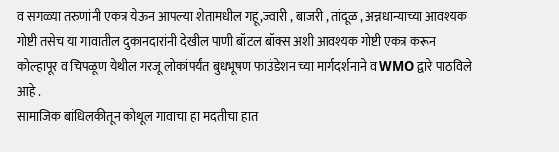व सगळ्या तरुणांनी एकत्र येऊन आपल्या शेतामधील गहू,ज्वारी , बाजरी , तांदूळ , अन्नधान्याच्या आवश्यक गोष्टी तसेच या गावातील दुकानदारांनी देखील पाणी बॉटल बॉक्स अशी आवश्यक गोष्टी एकत्र करून कोल्हापूर व चिपळूण येथील गरजू लोकांपर्यंत बुधभूषण फाउंडेशन च्या मार्गदर्शनाने व WMO द्वारे पाठविले आहे .
सामाजिक बांधिलकीतून कोथूल गावाचा हा मदतीचा हात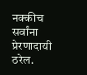नक्कीच सर्वांना प्रेरणादायी ठरेल.